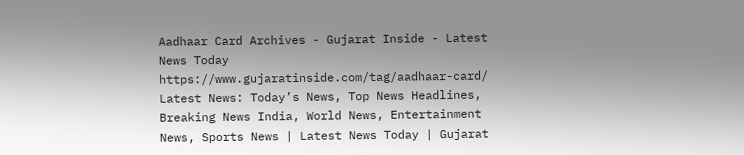Aadhaar Card Archives - Gujarat Inside - Latest News Today https://www.gujaratinside.com/tag/aadhaar-card/ Latest News: Today’s News, Top News Headlines, Breaking News India, World News, Entertainment News, Sports News | Latest News Today | Gujarat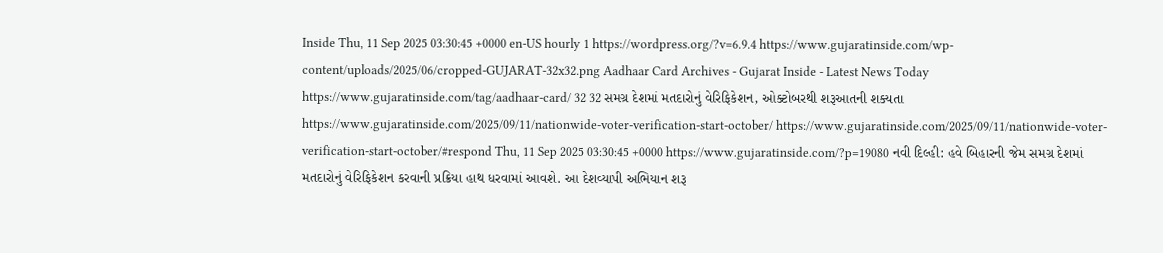Inside Thu, 11 Sep 2025 03:30:45 +0000 en-US hourly 1 https://wordpress.org/?v=6.9.4 https://www.gujaratinside.com/wp-content/uploads/2025/06/cropped-GUJARAT-32x32.png Aadhaar Card Archives - Gujarat Inside - Latest News Today https://www.gujaratinside.com/tag/aadhaar-card/ 32 32 સમગ્ર દેશમાં મતદારોનું વેરિફિકેશન, ઓક્ટોબરથી શરૂઆતની શક્યતા https://www.gujaratinside.com/2025/09/11/nationwide-voter-verification-start-october/ https://www.gujaratinside.com/2025/09/11/nationwide-voter-verification-start-october/#respond Thu, 11 Sep 2025 03:30:45 +0000 https://www.gujaratinside.com/?p=19080 નવી દિલ્હી: હવે બિહારની જેમ સમગ્ર દેશમાં મતદારોનું વેરિફિકેશન કરવાની પ્રક્રિયા હાથ ધરવામાં આવશે. આ દેશવ્યાપી અભિયાન શરૂ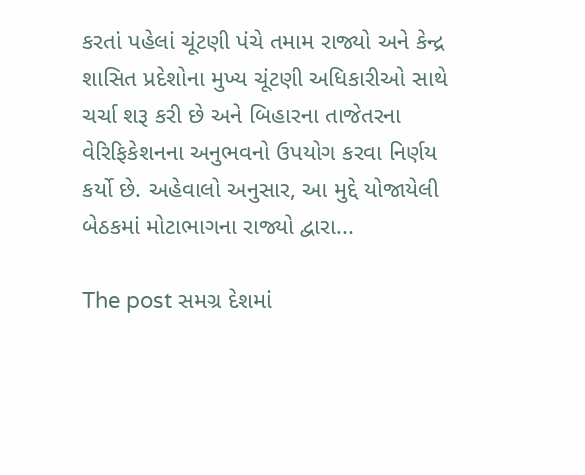કરતાં પહેલાં ચૂંટણી પંચે તમામ રાજ્યો અને કેન્દ્ર શાસિત પ્રદેશોના મુખ્ય ચૂંટણી અધિકારીઓ સાથે ચર્ચા શરૂ કરી છે અને બિહારના તાજેતરના વેરિફિકેશનના અનુભવનો ઉપયોગ કરવા નિર્ણય કર્યો છે. અહેવાલો અનુસાર, આ મુદ્દે યોજાયેલી બેઠકમાં મોટાભાગના રાજ્યો દ્વારા...

The post સમગ્ર દેશમાં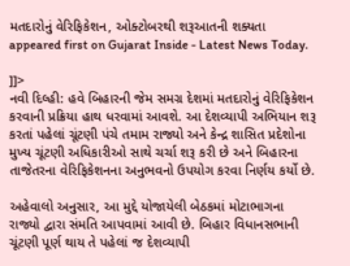મતદારોનું વેરિફિકેશન, ઓક્ટોબરથી શરૂઆતની શક્યતા appeared first on Gujarat Inside - Latest News Today.

]]>
નવી દિલ્હી: હવે બિહારની જેમ સમગ્ર દેશમાં મતદારોનું વેરિફિકેશન કરવાની પ્રક્રિયા હાથ ધરવામાં આવશે. આ દેશવ્યાપી અભિયાન શરૂ કરતાં પહેલાં ચૂંટણી પંચે તમામ રાજ્યો અને કેન્દ્ર શાસિત પ્રદેશોના મુખ્ય ચૂંટણી અધિકારીઓ સાથે ચર્ચા શરૂ કરી છે અને બિહારના તાજેતરના વેરિફિકેશનના અનુભવનો ઉપયોગ કરવા નિર્ણય કર્યો છે.

અહેવાલો અનુસાર, આ મુદ્દે યોજાયેલી બેઠકમાં મોટાભાગના રાજ્યો દ્વારા સંમતિ આપવામાં આવી છે. બિહાર વિધાનસભાની ચૂંટણી પૂર્ણ થાય તે પહેલાં જ દેશવ્યાપી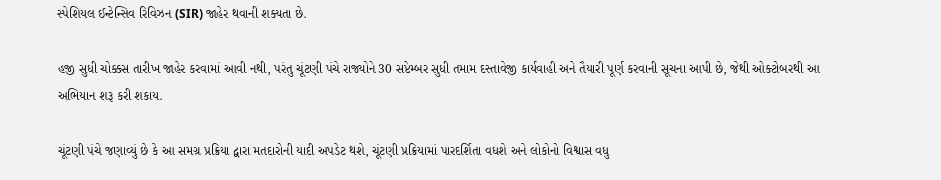સ્પેશિયલ ઈન્ટેન્સિવ રિવિઝન (SIR) જાહેર થવાની શક્યતા છે.

હજી સુધી ચોક્કસ તારીખ જાહેર કરવામાં આવી નથી, પરંતુ ચૂંટણી પંચે રાજ્યોને 30 સપ્ટેમ્બર સુધી તમામ દસ્તાવેજી કાર્યવાહી અને તૈયારી પૂર્ણ કરવાની સૂચના આપી છે, જેથી ઓક્ટોબરથી આ અભિયાન શરૂ કરી શકાય.

ચૂંટણી પંચે જણાવ્યું છે કે આ સમગ્ર પ્રક્રિયા દ્વારા મતદારોની યાદી અપડેટ થશે, ચૂંટણી પ્રક્રિયામાં પારદર્શિતા વધશે અને લોકોનો વિશ્વાસ વધુ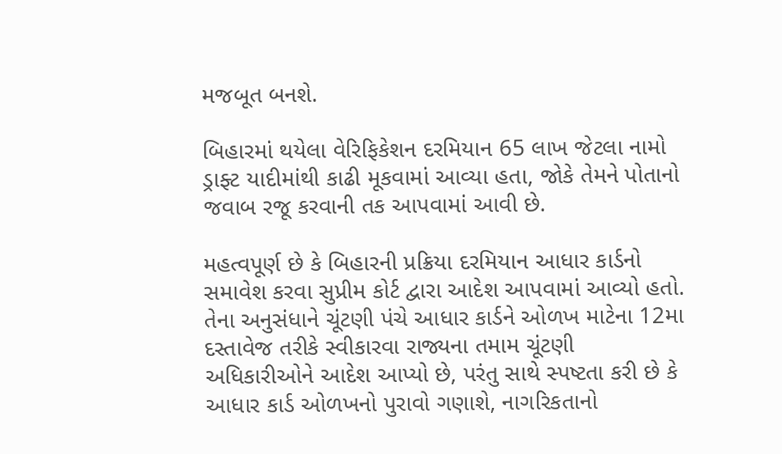મજબૂત બનશે.

બિહારમાં થયેલા વેરિફિકેશન દરમિયાન 65 લાખ જેટલા નામો ડ્રાફ્ટ યાદીમાંથી કાઢી મૂકવામાં આવ્યા હતા, જોકે તેમને પોતાનો જવાબ રજૂ કરવાની તક આપવામાં આવી છે.

મહત્વપૂર્ણ છે કે બિહારની પ્રક્રિયા દરમિયાન આધાર કાર્ડનો સમાવેશ કરવા સુપ્રીમ કોર્ટ દ્વારા આદેશ આપવામાં આવ્યો હતો. તેના અનુસંધાને ચૂંટણી પંચે આધાર કાર્ડને ઓળખ માટેના 12મા દસ્તાવેજ તરીકે સ્વીકારવા રાજ્યના તમામ ચૂંટણી અધિકારીઓને આદેશ આપ્યો છે, પરંતુ સાથે સ્પષ્ટતા કરી છે કે આધાર કાર્ડ ઓળખનો પુરાવો ગણાશે, નાગરિકતાનો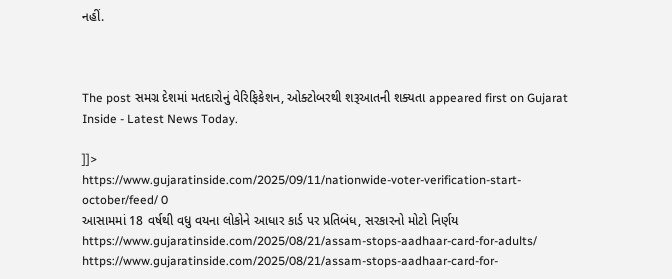નહીં.



The post સમગ્ર દેશમાં મતદારોનું વેરિફિકેશન, ઓક્ટોબરથી શરૂઆતની શક્યતા appeared first on Gujarat Inside - Latest News Today.

]]>
https://www.gujaratinside.com/2025/09/11/nationwide-voter-verification-start-october/feed/ 0
આસામમાં 18 વર્ષથી વધુ વયના લોકોને આધાર કાર્ડ પર પ્રતિબંધ, સરકારનો મોટો નિર્ણય https://www.gujaratinside.com/2025/08/21/assam-stops-aadhaar-card-for-adults/ https://www.gujaratinside.com/2025/08/21/assam-stops-aadhaar-card-for-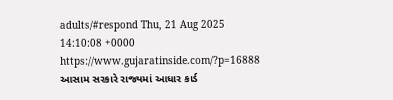adults/#respond Thu, 21 Aug 2025 14:10:08 +0000 https://www.gujaratinside.com/?p=16888 આસામ સરકારે રાજ્યમાં આધાર કાર્ડ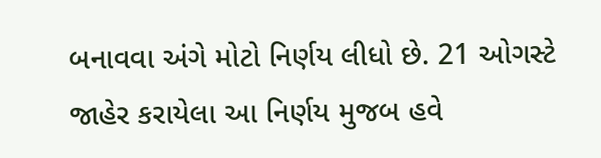બનાવવા અંગે મોટો નિર્ણય લીધો છે. 21 ઓગસ્ટે જાહેર કરાયેલા આ નિર્ણય મુજબ હવે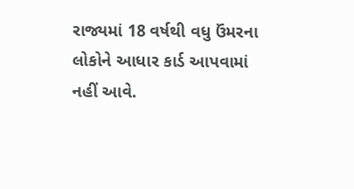રાજ્યમાં 18 વર્ષથી વધુ ઉંમરના લોકોને આધાર કાર્ડ આપવામાં નહીં આવે.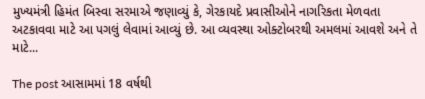મુખ્યમંત્રી હિમંત બિસ્વા સરમાએ જણાવ્યું કે, ગેરકાયદે પ્રવાસીઓને નાગરિકતા મેળવતા અટકાવવા માટે આ પગલું લેવામાં આવ્યું છે. આ વ્યવસ્થા ઓક્ટોબરથી અમલમાં આવશે અને તે માટે...

The post આસામમાં 18 વર્ષથી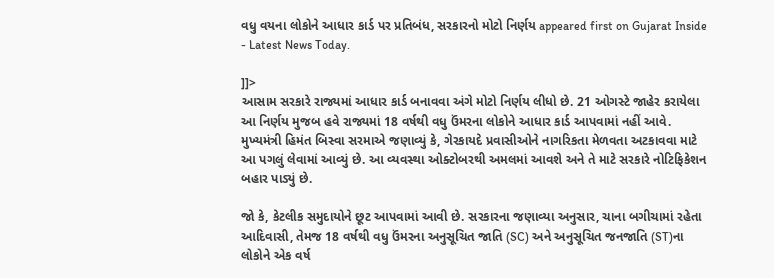વધુ વયના લોકોને આધાર કાર્ડ પર પ્રતિબંધ, સરકારનો મોટો નિર્ણય appeared first on Gujarat Inside - Latest News Today.

]]>
આસામ સરકારે રાજ્યમાં આધાર કાર્ડ બનાવવા અંગે મોટો નિર્ણય લીધો છે. 21 ઓગસ્ટે જાહેર કરાયેલા આ નિર્ણય મુજબ હવે રાજ્યમાં 18 વર્ષથી વધુ ઉંમરના લોકોને આધાર કાર્ડ આપવામાં નહીં આવે. મુખ્યમંત્રી હિમંત બિસ્વા સરમાએ જણાવ્યું કે, ગેરકાયદે પ્રવાસીઓને નાગરિકતા મેળવતા અટકાવવા માટે આ પગલું લેવામાં આવ્યું છે. આ વ્યવસ્થા ઓક્ટોબરથી અમલમાં આવશે અને તે માટે સરકારે નોટિફિકેશન બહાર પાડ્યું છે.

જો કે, કેટલીક સમુદાયોને છૂટ આપવામાં આવી છે. સરકારના જણાવ્યા અનુસાર, ચાના બગીચામાં રહેતા આદિવાસી, તેમજ 18 વર્ષથી વધુ ઉંમરના અનુસૂચિત જાતિ (SC) અને અનુસૂચિત જનજાતિ (ST)ના લોકોને એક વર્ષ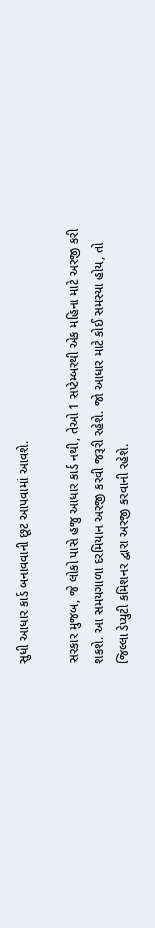સુધી આધાર કાર્ડ બનાવવાની છૂટ આપવામાં આવશે.

સરકાર મુજબ, જે લોકો પાસે હજુ આધાર કાર્ડ નથી, તેઓ 1 સપ્ટેમ્બરથી એક મહિના માટે અરજી કરી શકશે. આ સમયગાળા દરમિયાન અરજી કરવી જરૂરી રહેશે. જો આધાર માટે કોઈ સમસ્યા હોય, તો જિલ્લા ડેપ્યુટી કમિશનર દ્વારા અરજી કરવાની રહેશે.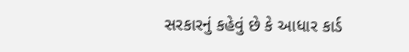સરકારનું કહેવું છે કે આધાર કાર્ડ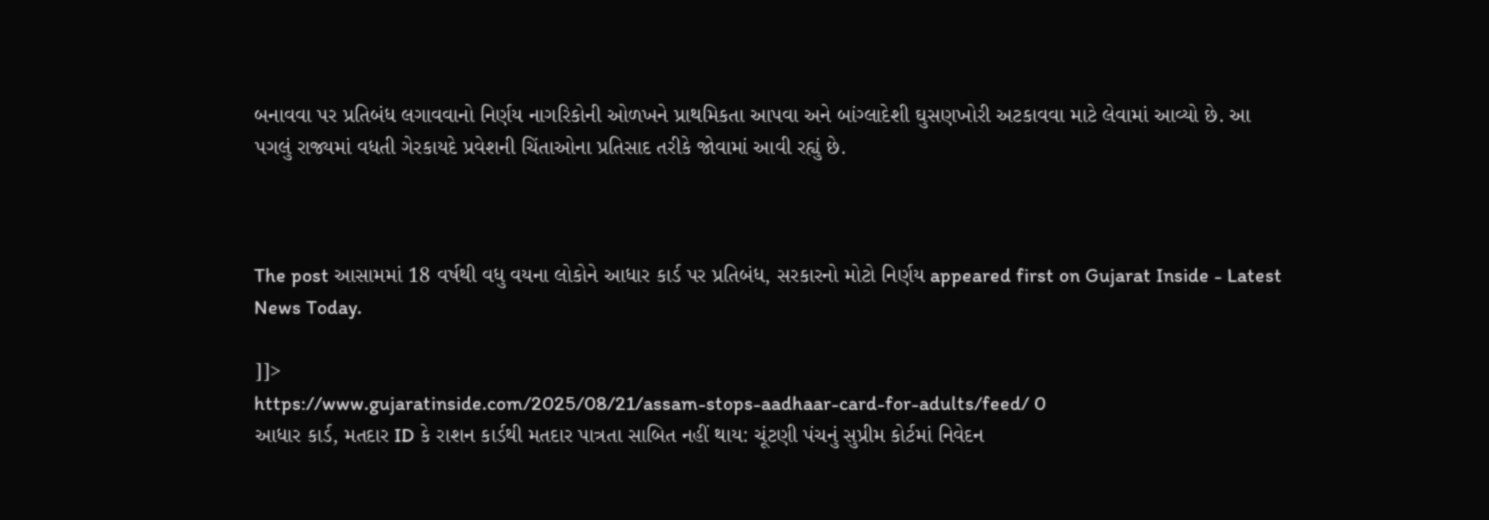બનાવવા પર પ્રતિબંધ લગાવવાનો નિર્ણય નાગરિકોની ઓળખને પ્રાથમિકતા આપવા અને બાંગ્લાદેશી ઘુસણખોરી અટકાવવા માટે લેવામાં આવ્યો છે. આ પગલું રાજ્યમાં વધતી ગેરકાયદે પ્રવેશની ચિંતાઓના પ્રતિસાદ તરીકે જોવામાં આવી રહ્યું છે.



The post આસામમાં 18 વર્ષથી વધુ વયના લોકોને આધાર કાર્ડ પર પ્રતિબંધ, સરકારનો મોટો નિર્ણય appeared first on Gujarat Inside - Latest News Today.

]]>
https://www.gujaratinside.com/2025/08/21/assam-stops-aadhaar-card-for-adults/feed/ 0
આધાર કાર્ડ, મતદાર ID કે રાશન કાર્ડથી મતદાર પાત્રતા સાબિત નહીં થાય: ચૂંટણી પંચનું સુપ્રીમ કોર્ટમાં નિવેદન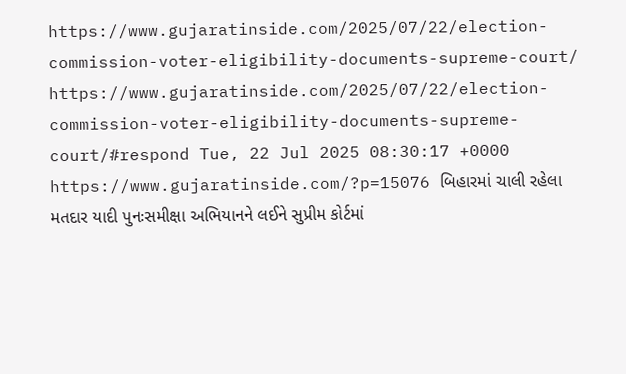https://www.gujaratinside.com/2025/07/22/election-commission-voter-eligibility-documents-supreme-court/ https://www.gujaratinside.com/2025/07/22/election-commission-voter-eligibility-documents-supreme-court/#respond Tue, 22 Jul 2025 08:30:17 +0000 https://www.gujaratinside.com/?p=15076 બિહારમાં ચાલી રહેલા મતદાર યાદી પુનઃસમીક્ષા અભિયાનને લઈને સુપ્રીમ કોર્ટમાં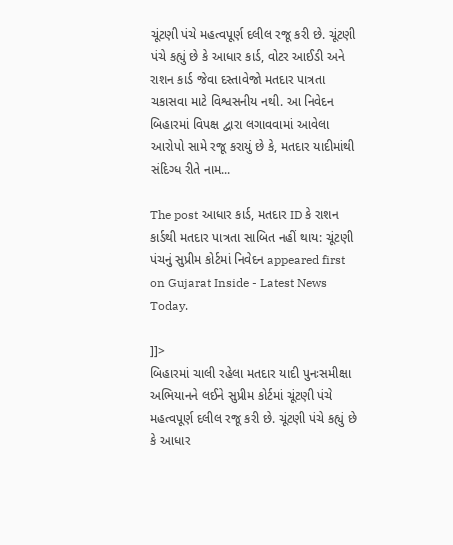ચૂંટણી પંચે મહત્વપૂર્ણ દલીલ રજૂ કરી છે. ચૂંટણી પંચે કહ્યું છે કે આધાર કાર્ડ, વોટર આઈડી અને રાશન કાર્ડ જેવા દસ્તાવેજો મતદાર પાત્રતા ચકાસવા માટે વિશ્વસનીય નથી. આ નિવેદન બિહારમાં વિપક્ષ દ્વારા લગાવવામાં આવેલા આરોપો સામે રજૂ કરાયું છે કે, મતદાર યાદીમાંથી સંદિગ્ધ રીતે નામ...

The post આધાર કાર્ડ, મતદાર ID કે રાશન કાર્ડથી મતદાર પાત્રતા સાબિત નહીં થાય: ચૂંટણી પંચનું સુપ્રીમ કોર્ટમાં નિવેદન appeared first on Gujarat Inside - Latest News Today.

]]>
બિહારમાં ચાલી રહેલા મતદાર યાદી પુનઃસમીક્ષા અભિયાનને લઈને સુપ્રીમ કોર્ટમાં ચૂંટણી પંચે મહત્વપૂર્ણ દલીલ રજૂ કરી છે. ચૂંટણી પંચે કહ્યું છે કે આધાર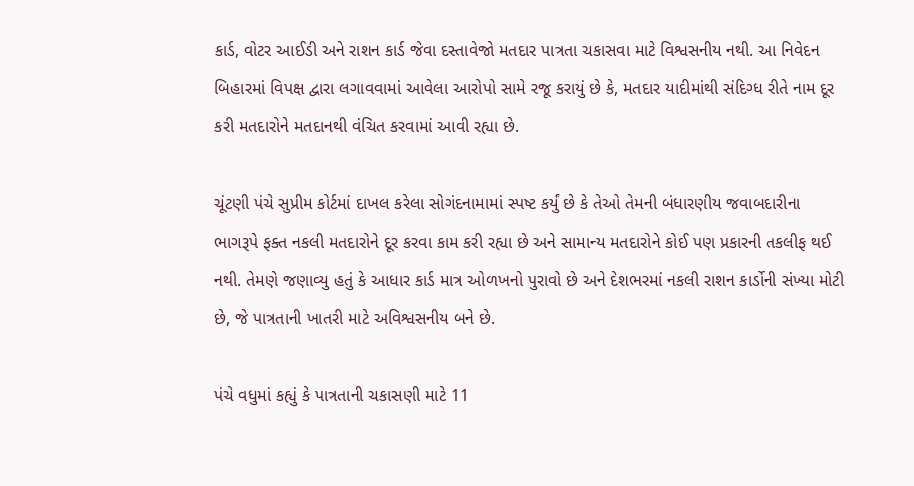કાર્ડ, વોટર આઈડી અને રાશન કાર્ડ જેવા દસ્તાવેજો મતદાર પાત્રતા ચકાસવા માટે વિશ્વસનીય નથી. આ નિવેદન બિહારમાં વિપક્ષ દ્વારા લગાવવામાં આવેલા આરોપો સામે રજૂ કરાયું છે કે, મતદાર યાદીમાંથી સંદિગ્ધ રીતે નામ દૂર કરી મતદારોને મતદાનથી વંચિત કરવામાં આવી રહ્યા છે.

ચૂંટણી પંચે સુપ્રીમ કોર્ટમાં દાખલ કરેલા સોગંદનામામાં સ્પષ્ટ કર્યું છે કે તેઓ તેમની બંધારણીય જવાબદારીના ભાગરૂપે ફક્ત નકલી મતદારોને દૂર કરવા કામ કરી રહ્યા છે અને સામાન્ય મતદારોને કોઈ પણ પ્રકારની તકલીફ થઈ નથી. તેમણે જણાવ્યુ હતું કે આધાર કાર્ડ માત્ર ઓળખનો પુરાવો છે અને દેશભરમાં નકલી રાશન કાર્ડોની સંખ્યા મોટી છે, જે પાત્રતાની ખાતરી માટે અવિશ્વસનીય બને છે.

પંચે વધુમાં કહ્યું કે પાત્રતાની ચકાસણી માટે 11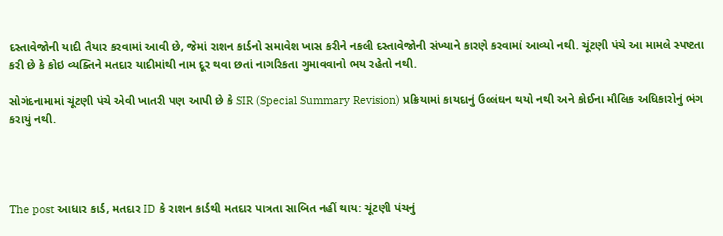દસ્તાવેજોની યાદી તૈયાર કરવામાં આવી છે, જેમાં રાશન કાર્ડનો સમાવેશ ખાસ કરીને નકલી દસ્તાવેજોની સંખ્યાને કારણે કરવામાં આવ્યો નથી. ચૂંટણી પંચે આ મામલે સ્પષ્ટતા કરી છે કે કોઇ વ્યક્તિને મતદાર યાદીમાંથી નામ દૂર થવા છતાં નાગરિકતા ગુમાવવાનો ભય રહેતો નથી.

સોગંદનામામાં ચૂંટણી પંચે એવી ખાતરી પણ આપી છે કે SIR (Special Summary Revision) પ્રક્રિયામાં કાયદાનું ઉલ્લંઘન થયો નથી અને કોઈના મૌલિક અધિકારોનું ભંગ કરાયું નથી.




The post આધાર કાર્ડ, મતદાર ID કે રાશન કાર્ડથી મતદાર પાત્રતા સાબિત નહીં થાય: ચૂંટણી પંચનું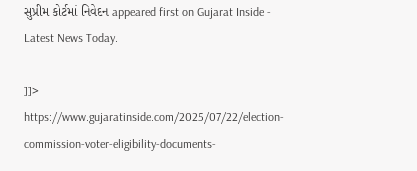સુપ્રીમ કોર્ટમાં નિવેદન appeared first on Gujarat Inside - Latest News Today.

]]>
https://www.gujaratinside.com/2025/07/22/election-commission-voter-eligibility-documents-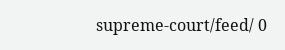supreme-court/feed/ 0